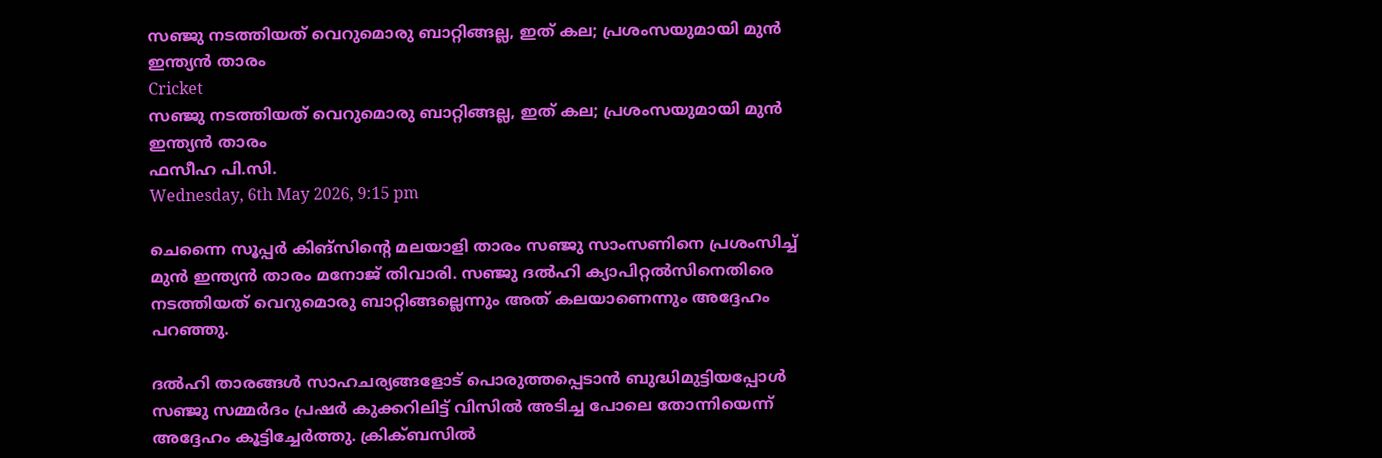സഞ്ജു നടത്തിയത് വെറുമൊരു ബാറ്റിങ്ങല്ല, ഇത് കല; പ്രശംസയുമായി മുന്‍ ഇന്ത്യന്‍ താരം
Cricket
സഞ്ജു നടത്തിയത് വെറുമൊരു ബാറ്റിങ്ങല്ല, ഇത് കല; പ്രശംസയുമായി മുന്‍ ഇന്ത്യന്‍ താരം
ഫസീഹ പി.സി.
Wednesday, 6th May 2026, 9:15 pm

ചെന്നൈ സൂപ്പര്‍ കിങ്‌സിന്റെ മലയാളി താരം സഞ്ജു സാംസണിനെ പ്രശംസിച്ച് മുന്‍ ഇന്ത്യന്‍ താരം മനോജ് തിവാരി. സഞ്ജു ദല്‍ഹി ക്യാപിറ്റല്‍സിനെതിരെ നടത്തിയത് വെറുമൊരു ബാറ്റിങ്ങല്ലെന്നും അത് കലയാണെന്നും അദ്ദേഹം പറഞ്ഞു.

ദല്‍ഹി താരങ്ങള്‍ സാഹചര്യങ്ങളോട് പൊരുത്തപ്പെടാന്‍ ബുദ്ധിമുട്ടിയപ്പോള്‍ സഞ്ജു സമ്മര്‍ദം പ്രഷര്‍ കുക്കറിലിട്ട് വിസില്‍ അടിച്ച പോലെ തോന്നിയെന്ന് അദ്ദേഹം കൂട്ടിച്ചേര്‍ത്തു. ക്രിക്ബസില്‍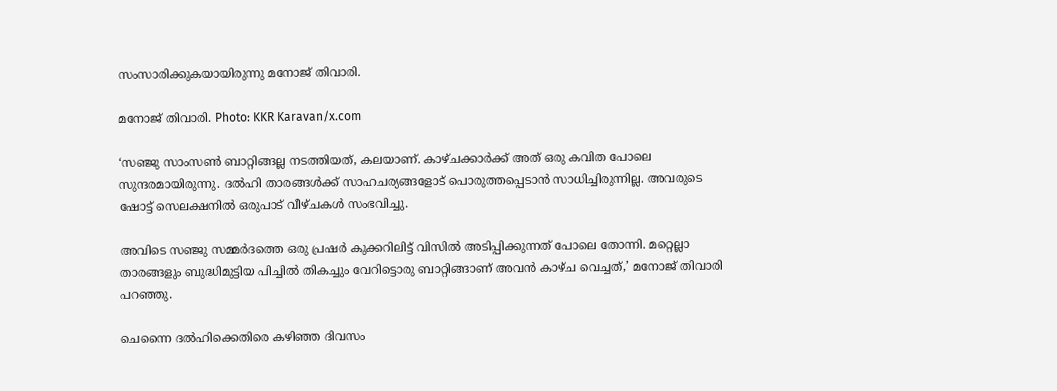സംസാരിക്കുകയായിരുന്നു മനോജ് തിവാരി.

മനോജ് തിവാരി. Photo: KKR Karavan/x.com

‘സഞ്ജു സാംസണ്‍ ബാറ്റിങ്ങല്ല നടത്തിയത്, കലയാണ്. കാഴ്ചക്കാര്‍ക്ക് അത് ഒരു കവിത പോലെ സുന്ദരമായിരുന്നു. ദല്‍ഹി താരങ്ങള്‍ക്ക് സാഹചര്യങ്ങളോട് പൊരുത്തപ്പെടാന്‍ സാധിച്ചിരുന്നില്ല. അവരുടെ ഷോട്ട് സെലക്ഷനില്‍ ഒരുപാട് വീഴ്ചകള്‍ സംഭവിച്ചു.

അവിടെ സഞ്ജു സമ്മര്‍ദത്തെ ഒരു പ്രഷര്‍ കുക്കറിലിട്ട് വിസില്‍ അടിപ്പിക്കുന്നത് പോലെ തോന്നി. മറ്റെല്ലാ താരങ്ങളും ബുദ്ധിമുട്ടിയ പിച്ചില്‍ തികച്ചും വേറിട്ടൊരു ബാറ്റിങ്ങാണ് അവന്‍ കാഴ്ച വെച്ചത്,’ മനോജ് തിവാരി പറഞ്ഞു.

ചെന്നൈ ദല്‍ഹിക്കെതിരെ കഴിഞ്ഞ ദിവസം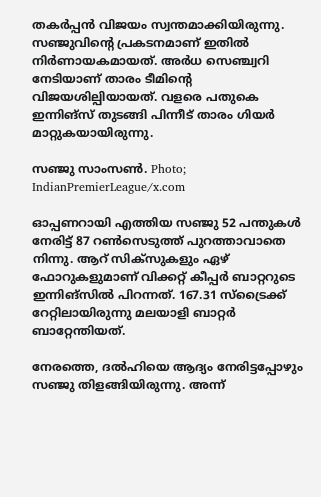തകര്‍പ്പന്‍ വിജയം സ്വന്തമാക്കിയിരുന്നു. സഞ്ജുവിന്റെ പ്രകടനമാണ് ഇതില്‍ നിര്‍ണായകമായത്. അര്‍ധ സെഞ്ച്വറി നേടിയാണ് താരം ടീമിന്റെ വിജയശില്പിയായത്. വളരെ പതുകെ ഇന്നിങ്സ് തുടങ്ങി പിന്നീട് താരം ഗിയര്‍ മാറ്റുകയായിരുന്നു.

സഞ്ജു സാംസൺ. Photo; IndianPremierLeague/x.com

ഓപ്പണറായി എത്തിയ സഞ്ജു 52 പന്തുകള്‍ നേരിട്ട് 87 റണ്‍സെടുത്ത് പുറത്താവാതെ നിന്നു. ആറ് സിക്‌സുകളും ഏഴ് ഫോറുകളുമാണ് വിക്കറ്റ് കീപ്പര്‍ ബാറ്ററുടെ ഇന്നിങ്‌സില്‍ പിറന്നത്. 167.31 സ്‌ട്രൈക്ക് റേറ്റിലായിരുന്നു മലയാളി ബാറ്റര്‍ ബാറ്റേന്തിയത്.

നേരത്തെ, ദല്‍ഹിയെ ആദ്യം നേരിട്ടപ്പോഴും സഞ്ജു തിളങ്ങിയിരുന്നു. അന്ന്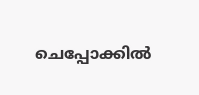ചെപ്പോക്കില്‍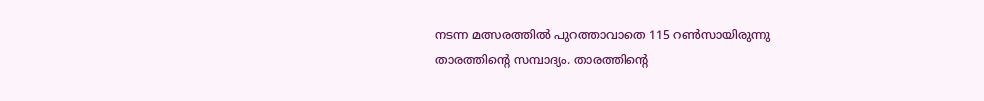നടന്ന മത്സരത്തില്‍ പുറത്താവാതെ 115 റണ്‍സായിരുന്നു താരത്തിന്റെ സമ്പാദ്യം. താരത്തിന്റെ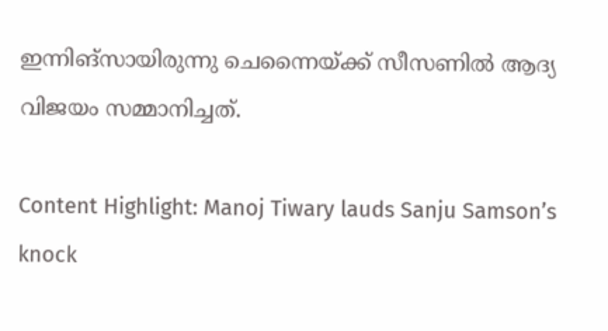ഇന്നിങ്സായിരുന്നു ചെന്നൈയ്ക്ക് സീസണില്‍ ആദ്യ വിജയം സമ്മാനിച്ചത്.

Content Highlight: Manoj Tiwary lauds Sanju Samson’s knock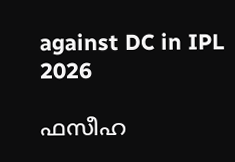against DC in IPL 2026

ഫസീഹ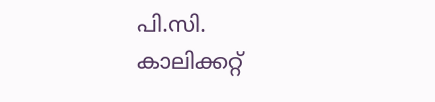പി.സി.
കാലിക്കറ്റ്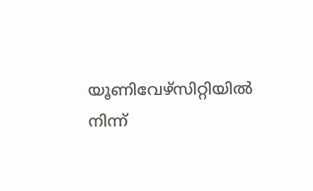യൂണിവേഴ്‌സിറ്റിയില്‍ നിന്ന്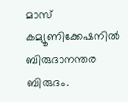മാസ് കമ്യൂണിക്കേഷനില്‍ ബിരുദാനന്തര ബിരുദം.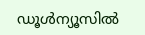ഡൂള്‍ന്യൂസില്‍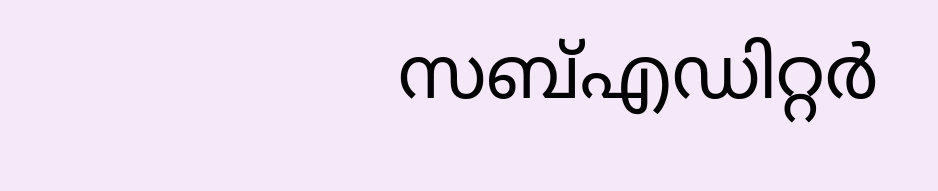സബ്എഡിറ്റര്‍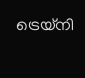ട്രെയ്‌നി